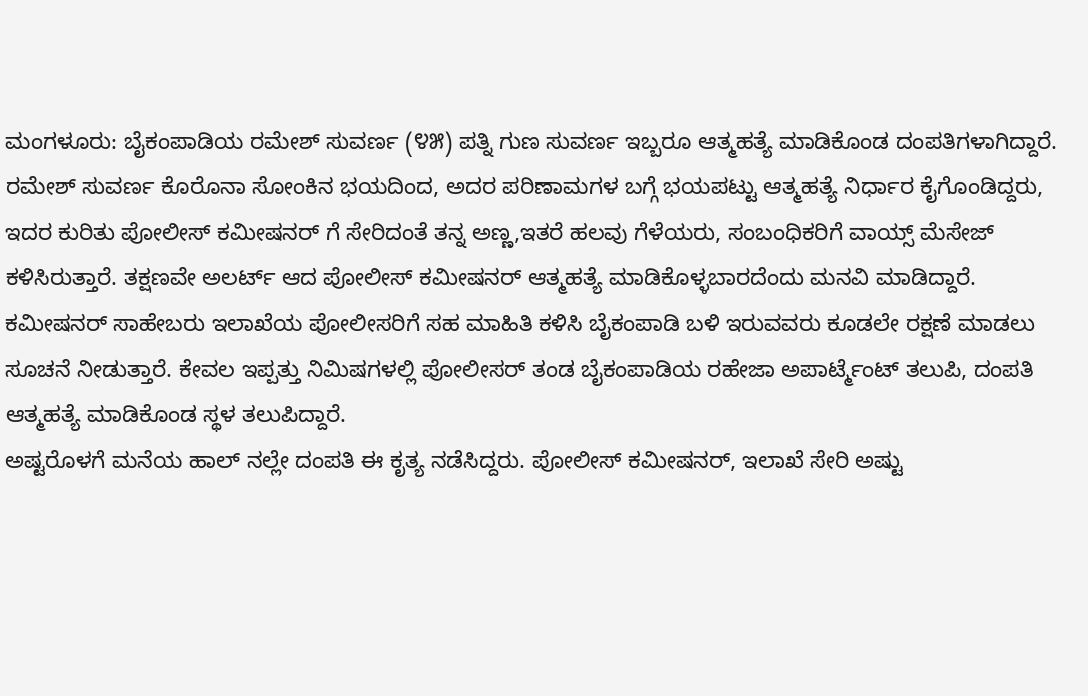ಮಂಗಳೂರು: ಬೈಕಂಪಾಡಿಯ ರಮೇಶ್ ಸುವರ್ಣ (೪೫) ಪತ್ನಿ ಗುಣ ಸುವರ್ಣ ಇಬ್ಬರೂ ಆತ್ಮಹತ್ಯೆ ಮಾಡಿಕೊಂಡ ದಂಪತಿಗಳಾಗಿದ್ದಾರೆ.
ರಮೇಶ್ ಸುವರ್ಣ ಕೊರೊನಾ ಸೋಂಕಿನ ಭಯದಿಂದ, ಅದರ ಪರಿಣಾಮಗಳ ಬಗ್ಗೆ ಭಯಪಟ್ಟು ಆತ್ಮಹತ್ಯೆ ನಿರ್ಧಾರ ಕೈಗೊಂಡಿದ್ದರು, ಇದರ ಕುರಿತು ಪೋಲೀಸ್ ಕಮೀಷನರ್ ಗೆ ಸೇರಿದಂತೆ ತನ್ನ ಅಣ್ಣ,ಇತರೆ ಹಲವು ಗೆಳೆಯರು, ಸಂಬಂಧಿಕರಿಗೆ ವಾಯ್ಸ್ ಮೆಸೇಜ್ ಕಳಿಸಿರುತ್ತಾರೆ. ತಕ್ಷಣವೇ ಅಲರ್ಟ್ ಆದ ಪೋಲೀಸ್ ಕಮೀಷನರ್ ಆತ್ಮಹತ್ಯೆ ಮಾಡಿಕೊಳ್ಳಬಾರದೆಂದು ಮನವಿ ಮಾಡಿದ್ದಾರೆ.
ಕಮೀಷನರ್ ಸಾಹೇಬರು ಇಲಾಖೆಯ ಪೋಲೀಸರಿಗೆ ಸಹ ಮಾಹಿತಿ ಕಳಿಸಿ ಬೈಕಂಪಾಡಿ ಬಳಿ ಇರುವವರು ಕೂಡಲೇ ರಕ್ಷಣೆ ಮಾಡಲು ಸೂಚನೆ ನೀಡುತ್ತಾರೆ. ಕೇವಲ ಇಪ್ಪತ್ತು ನಿಮಿಷಗಳಲ್ಲಿ ಪೋಲೀಸರ್ ತಂಡ ಬೈಕಂಪಾಡಿಯ ರಹೇಜಾ ಅಪಾರ್ಟ್ಮೆಂಟ್ ತಲುಪಿ, ದಂಪತಿ ಆತ್ಮಹತ್ಯೆ ಮಾಡಿಕೊಂಡ ಸ್ಥಳ ತಲುಪಿದ್ದಾರೆ.
ಅಷ್ಟರೊಳಗೆ ಮನೆಯ ಹಾಲ್ ನಲ್ಲೇ ದಂಪತಿ ಈ ಕೃತ್ಯ ನಡೆಸಿದ್ದರು. ಪೋಲೀಸ್ ಕಮೀಷನರ್, ಇಲಾಖೆ ಸೇರಿ ಅಷ್ಟು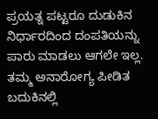ಪ್ರಯತ್ನ ಪಟ್ಟರೂ ದುಡುಕಿನ ನಿರ್ಧಾರದಿಂದ ದಂಪತಿಯನ್ನು ಪಾರು ಮಾಡಲು ಆಗಲೇ ಇಲ್ಲ. ತಮ್ಮ ಅನಾರೋಗ್ಯ ಪೀಡಿತ ಬದುಕಿನಲ್ಲಿ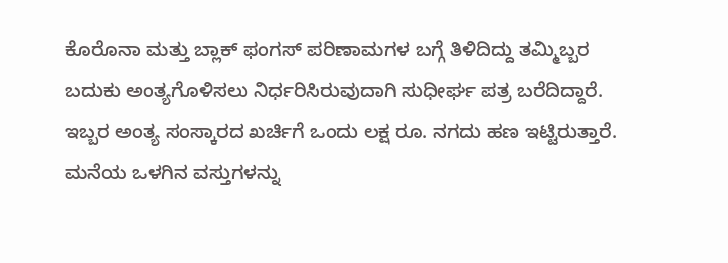ಕೊರೊನಾ ಮತ್ತು ಬ್ಲಾಕ್ ಫಂಗಸ್ ಪರಿಣಾಮಗಳ ಬಗ್ಗೆ ತಿಳಿದಿದ್ದು ತಮ್ಮಿಬ್ಬರ ಬದುಕು ಅಂತ್ಯಗೊಳಿಸಲು ನಿರ್ಧರಿಸಿರುವುದಾಗಿ ಸುಧೀರ್ಘ ಪತ್ರ ಬರೆದಿದ್ದಾರೆ.
ಇಬ್ಬರ ಅಂತ್ಯ ಸಂಸ್ಕಾರದ ಖರ್ಚಿಗೆ ಒಂದು ಲಕ್ಷ ರೂ. ನಗದು ಹಣ ಇಟ್ಟಿರುತ್ತಾರೆ. ಮನೆಯ ಒಳಗಿನ ವಸ್ತುಗಳನ್ನು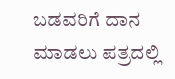ಬಡವರಿಗೆ ದಾನ ಮಾಡಲು ಪತ್ರದಲ್ಲಿ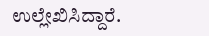ಉಲ್ಲೇಖಿಸಿದ್ದಾರೆ.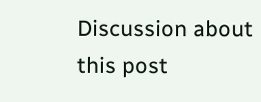Discussion about this post